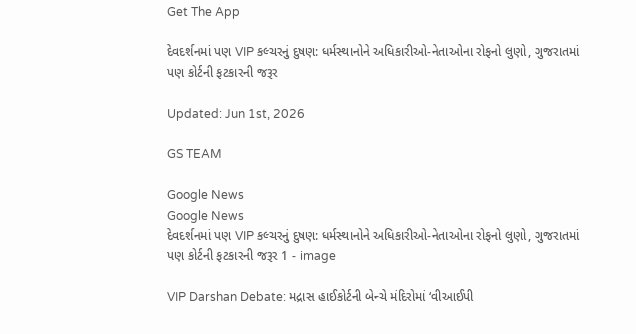Get The App

દેવદર્શનમાં પણ VIP કલ્ચરનું દુષણ: ધર્મસ્થાનોને અધિકારીઓ-નેતાઓના રોફનો લુણો, ગુજરાતમાં પણ કોર્ટની ફટકારની જરૂર

Updated: Jun 1st, 2026

GS TEAM

Google News
Google News
દેવદર્શનમાં પણ VIP કલ્ચરનું દુષણ: ધર્મસ્થાનોને અધિકારીઓ-નેતાઓના રોફનો લુણો, ગુજરાતમાં પણ કોર્ટની ફટકારની જરૂર 1 - image

VIP Darshan Debate: મદ્રાસ હાઈકોર્ટની બેન્ચે મંદિરોમાં ‘વીઆઈપી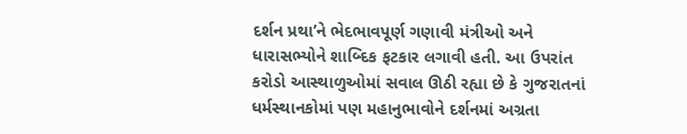દર્શન પ્રથા’ને ભેદભાવપૂર્ણ ગણાવી મંત્રીઓ અને ધારાસભ્યોને શાબ્દિક ફટકાર લગાવી હતી. આ ઉપરાંત કરોડો આસ્થાળુઓમાં સવાલ ઊઠી રહ્યા છે કે ગુજરાતનાં ધર્મસ્થાનકોમાં પણ મહાનુભાવોને દર્શનમાં અગ્રતા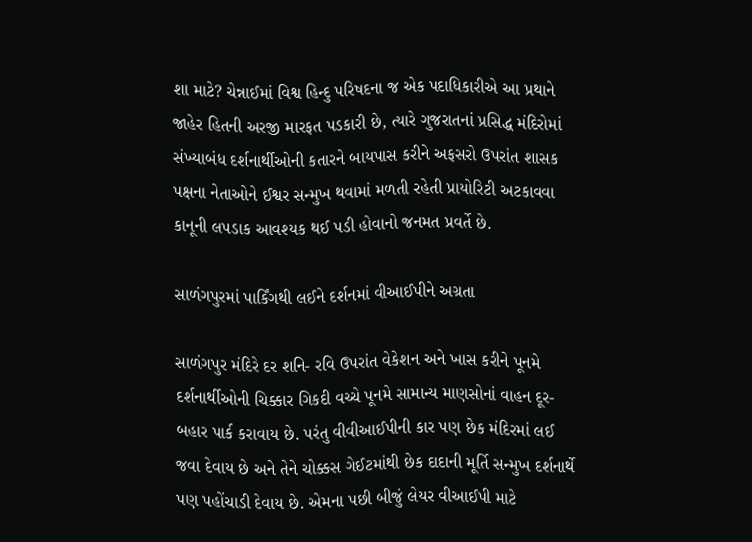શા માટે? ચેન્નાઈમાં વિશ્વ હિન્દુ પરિષદના જ એક પદાધિકારીએ આ પ્રથાને જાહેર હિતની અરજી મારફત પડકારી છે, ત્યારે ગુજરાતનાં પ્રસિદ્ધ મંદિરોમાં સંખ્યાબંધ દર્શનાર્થીઓની કતારને બાયપાસ કરીને અફસરો ઉપરાંત શાસક પક્ષના નેતાઓને ઈશ્વર સન્મુખ થવામાં મળતી રહેતી પ્રાયોરિટી અટકાવવા કાનૂની લપડાક આવશ્યક થઈ પડી હોવાનો જનમત પ્રવર્તે છે.

સાળંગપુરમાં પાર્કિંગથી લઈને દર્શનમાં વીઆઈપીને અગ્રતા

સાળંગપુર મંદિરે દર શનિ- રવિ ઉપરાંત વેકેશન અને ખાસ કરીને પૂનમે દર્શનાર્થીઓની ચિક્કાર ગિકદી વચ્ચે પૂનમે સામાન્ય માણસોનાં વાહન દૂર- બહાર પાર્ક કરાવાય છે. પરંતુ વીવીઆઈપીની કાર પણ છેક મંદિરમાં લઈ જવા દેવાય છે અને તેને ચોક્કસ ગેઈટમાંથી છેક દાદાની મૂર્તિ સન્મુખ દર્શનાર્થે પણ પહોંચાડી દેવાય છે. એમના પછી બીજું લેયર વીઆઈપી માટે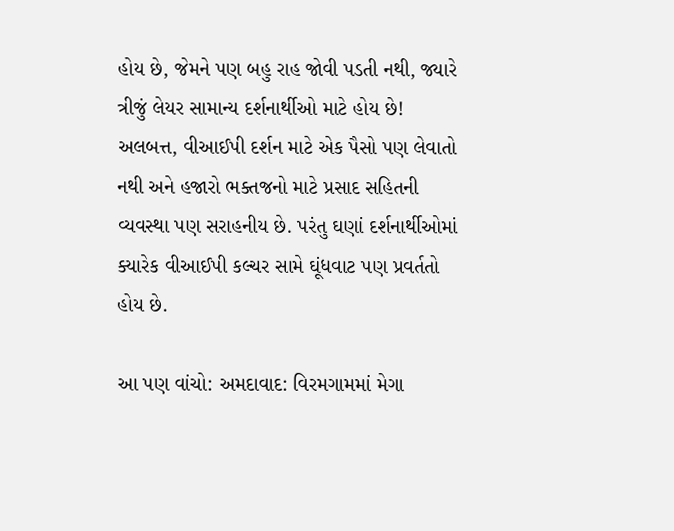હોય છે, જેમને પણ બહુ રાહ જોવી પડતી નથી, જ્યારે ત્રીજું લેયર સામાન્ય દર્શનાર્થીઓ માટે હોય છે! અલબત્ત, વીઆઈપી દર્શન માટે એક પૈસો પણ લેવાતો નથી અને હજારો ભક્તજનો માટે પ્રસાદ સહિતની વ્યવસ્થા પણ સરાહનીય છે. પરંતુ ઘણાં દર્શનાર્થીઓમાં ક્યારેક વીઆઈપી કલ્ચર સામે ઘૂંધવાટ પણ પ્રવર્તતો હોય છે.

આ પણ વાંચો: અમદાવાદ: વિરમગામમાં મેગા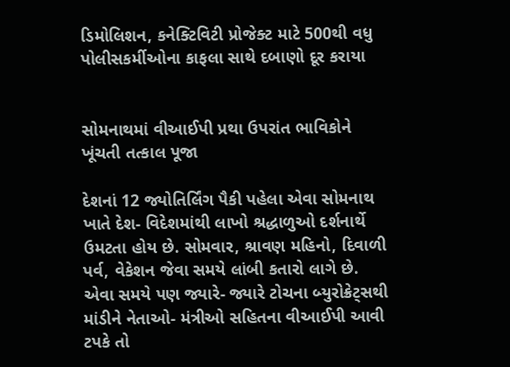ડિમોલિશન, કનેક્ટિવિટી પ્રોજેક્ટ માટે 500થી વધુ પોલીસકર્મીઓના કાફલા સાથે દબાણો દૂર કરાયા


સોમનાથમાં વીઆઈપી પ્રથા ઉપરાંત ભાવિકોને ખૂંચતી તત્કાલ પૂજા

દેશનાં 12 જ્યોતિર્લિંગ પૈકી પહેલા એવા સોમનાથ ખાતે દેશ- વિદેશમાંથી લાખો શ્રદ્ધાળુઓ દર્શનાર્થે ઉમટતા હોય છે. સોમવાર, શ્રાવણ મહિનો, દિવાળી પર્વ, વેકેશન જેવા સમયે લાંબી કતારો લાગે છે. એવા સમયે પણ જ્યારે- જ્યારે ટોચના બ્યુરોક્રેટ્સથી માંડીને નેતાઓ- મંત્રીઓ સહિતના વીઆઈપી આવી ટપકે તો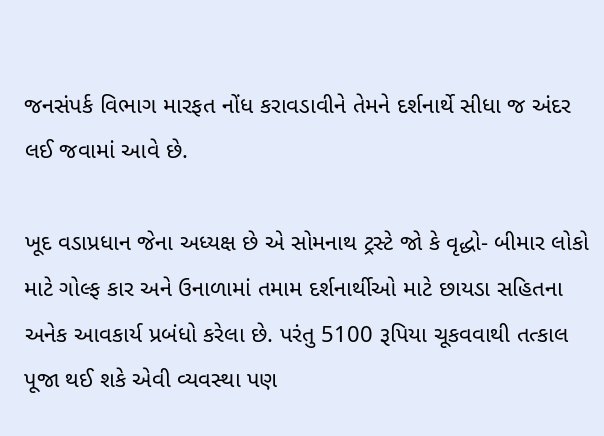જનસંપર્ક વિભાગ મારફત નોંધ કરાવડાવીને તેમને દર્શનાર્થે સીધા જ અંદર લઈ જવામાં આવે છે.

ખૂદ વડાપ્રધાન જેના અધ્યક્ષ છે એ સોમનાથ ટ્રસ્ટે જો કે વૃદ્ધો- બીમાર લોકો માટે ગોલ્ફ કાર અને ઉનાળામાં તમામ દર્શનાર્થીઓ માટે છાયડા સહિતના અનેક આવકાર્ય પ્રબંધો કરેલા છે. પરંતુ 5100 રૂપિયા ચૂકવવાથી તત્કાલ પૂજા થઈ શકે એવી વ્યવસ્થા પણ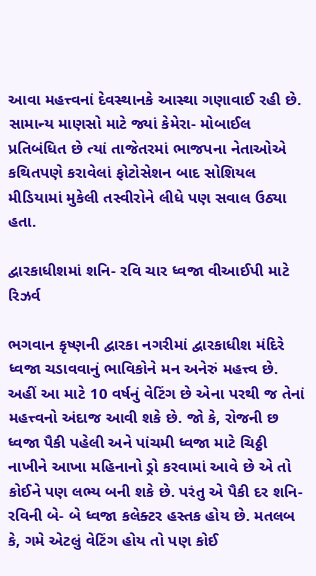આવા મહત્ત્વનાં દેવસ્થાનકે આસ્થા ગણાવાઈ રહી છે. સામાન્ય માણસો માટે જ્યાં કેમેરા- મોબાઈલ પ્રતિબંધિત છે ત્યાં તાજેતરમાં ભાજપના નેતાઓએ કથિતપણે કરાવેલાં ફોટોસેશન બાદ સોશિયલ મીડિયામાં મુકેલી તસ્વીરોને લીધે પણ સવાલ ઉઠ્યા હતા.

દ્વારકાધીશમાં શનિ- રવિ ચાર ધ્વજા વીઆઈપી માટે રિઝર્વ

ભગવાન કૃષ્ણની દ્વારકા નગરીમાં દ્વારકાધીશ મંદિરે ધ્વજા ચડાવવાનું ભાવિકોને મન અનેરું મહત્ત્વ છે. અહીં આ માટે 10 વર્ષનું વેટિંગ છે એના પરથી જ તેનાં મહત્ત્વનો અંદાજ આવી શકે છે. જો કે, રોજની છ ધ્વજા પૈકી પહેલી અને પાંચમી ધ્વજા માટે ચિઠ્ઠી નાખીને આખા મહિનાનો ડ્રો કરવામાં આવે છે એ તો કોઈને પણ લભ્ય બની શકે છે. પરંતુ એ પૈકી દર શનિ- રવિની બે- બે ધ્વજા કલેક્ટર હસ્તક હોય છે. મતલબ કે, ગમે એટલું વેટિંગ હોય તો પણ કોઈ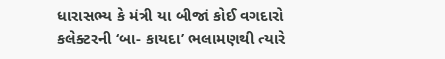ધારાસભ્ય કે મંત્રી યા બીજાં કોઈ વગદારો કલેક્ટરની ‘બા- કાયદા’ ભલામણથી ત્યારે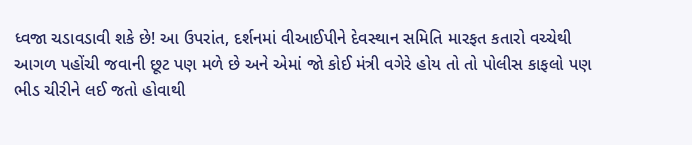ધ્વજા ચડાવડાવી શકે છે! આ ઉપરાંત, દર્શનમાં વીઆઈપીને દેવસ્થાન સમિતિ મારફત કતારો વચ્ચેથી આગળ પહોંચી જવાની છૂટ પણ મળે છે અને એમાં જો કોઈ મંત્રી વગેરે હોય તો તો પોલીસ કાફલો પણ ભીડ ચીરીને લઈ જતો હોવાથી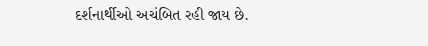દર્શનાર્થીઓ અચંબિત રહી જાય છે.